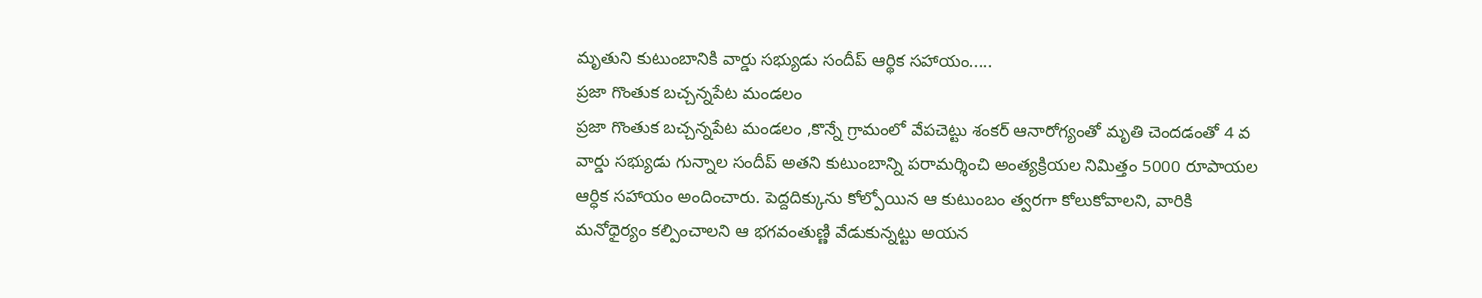మృతుని కుటుంబానికి వార్డు సభ్యుడు సందీప్ ఆర్థిక సహాయం.....
ప్రజా గొంతుక బచ్చన్నపేట మండలం
ప్రజా గొంతుక బచ్చన్నపేట మండలం ,కొన్నే గ్రామంలో వేపచెట్టు శంకర్ ఆనారోగ్యంతో మృతి చెందడంతో 4 వ వార్డు సభ్యుడు గున్నాల సందీప్ అతని కుటుంబాన్ని పరామర్శించి అంత్యక్రియల నిమిత్తం 5000 రూపాయల ఆర్ధిక సహాయం అందించారు. పెద్దదిక్కును కోల్పోయిన ఆ కుటుంబం త్వరగా కోలుకోవాలని, వారికి మనోధైర్యం కల్పించాలని ఆ భగవంతుణ్ణి వేడుకున్నట్టు అయన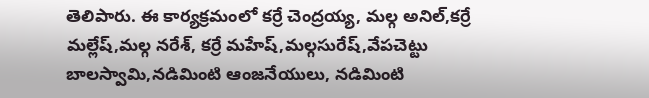తెలిపారు. ఈ కార్యక్రమంలో కర్రే చెంద్రయ్య, మల్గ అనిల్,కర్రే మల్లేష్,మల్గ నరేశ్, కర్రే మహేష్,మల్గసురేష్,వేపచెట్టు బాలస్వామి,నడిమింటి ఆంజనేయులు, నడిమింటి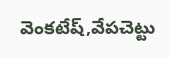వెంకటేష్,వేపచెట్టు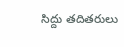సిద్దు తదితరులు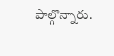పాల్గొన్నారు.